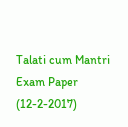Talati cum Mantri Exam Paper (12-2-2017)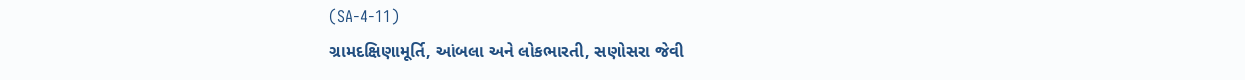(SA-4-11)
ગ્રામદક્ષિણામૂર્તિ, આંબલા અને લોકભારતી, સણોસરા જેવી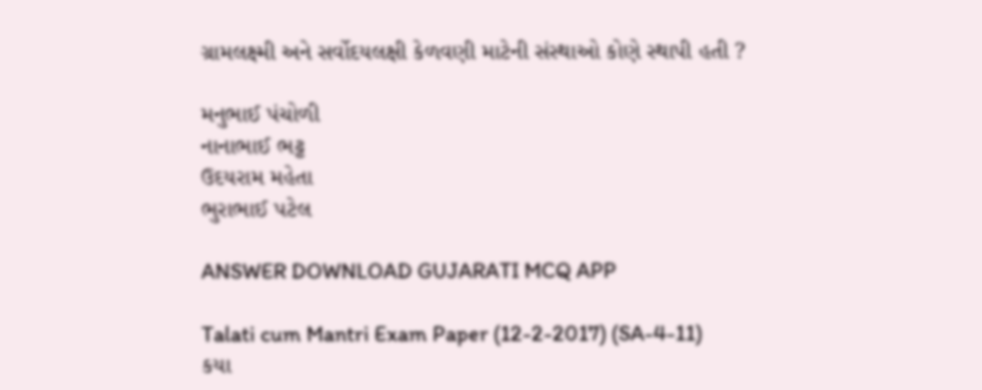ગ્રામલક્ષ્મી અને સર્વોદયલક્ષી કેળવણી માટેની સંસ્થાઓ કોણે સ્થાપી હતી ?

મનુભાઈ પંચોળી
નાનાભાઈ ભટ્ટ
ઉદયરામ મહેતા
ભુરાભાઈ પટેલ

ANSWER DOWNLOAD GUJARATI MCQ APP

Talati cum Mantri Exam Paper (12-2-2017) (SA-4-11)
કયા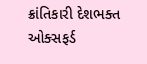ક્રાંતિકારી દેશભક્ત ઓક્સફર્ડ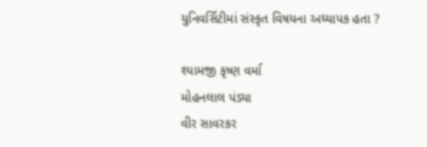યુનિવર્સિટીમાં સંસ્કૃત વિષયના અધ્યાપક હતા ?

શ્યામજી કૃષ્ણ વર્મા
મોહનલાલ પંડ્યા
વીર સાવરકર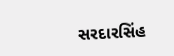સરદારસિંહ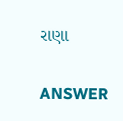રાણા

ANSWER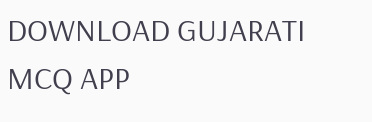DOWNLOAD GUJARATI MCQ APP